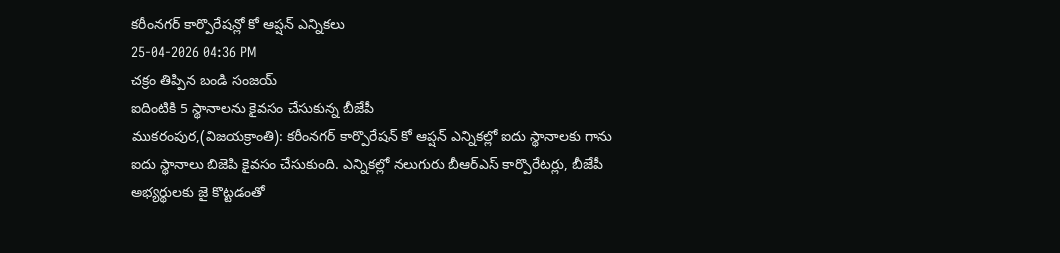కరీంనగర్ కార్పొరేషన్లో కో ఆప్షన్ ఎన్నికలు
25-04-2026 04:36 PM
చక్రం తిప్పిన బండి సంజయ్
ఐదింటికి 5 స్థానాలను కైవసం చేసుకున్న బీజేపీ
ముకరంపుర,(విజయక్రాంతి): కరీంనగర్ కార్పొరేషన్ కో ఆప్షన్ ఎన్నికల్లో ఐదు స్థానాలకు గాను ఐదు స్థానాలు బిజెపి కైవసం చేసుకుంది. ఎన్నికల్లో నలుగురు బీఆర్ఎస్ కార్పొరేటర్లు, బీజేపీ అభ్యర్థులకు జై కొట్టడంతో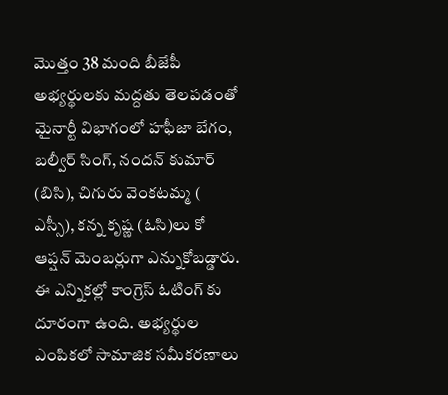మొత్తం 38 మంది బీజేపీ అభ్యర్థులకు మద్దతు తెలపడంతో మైనార్టీ విభాగంలో హఫీజా బేగం, బల్వీర్ సింగ్, నందన్ కుమార్ (బిసి), చిగురు వెంకటమ్మ ( ఎస్సీ), కన్న కృష్ణ (ఓసి)లు కో ఆప్షన్ మెంబర్లుగా ఎన్నుకోబడ్డారు. ఈ ఎన్నికల్లో కాంగ్రెస్ ఓటింగ్ కు దూరంగా ఉంది. అభ్యర్థుల ఎంపికలో సామాజిక సమీకరణాలు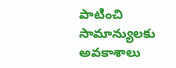పాటించి సామాన్యులకు అవకాశాలు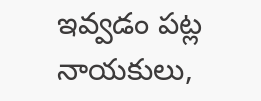ఇవ్వడం పట్ల నాయకులు,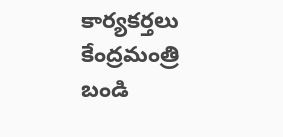కార్యకర్తలు కేంద్రమంత్రి బండి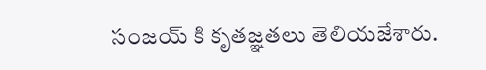సంజయ్ కి కృతజ్ఞతలు తెలియజేశారు.